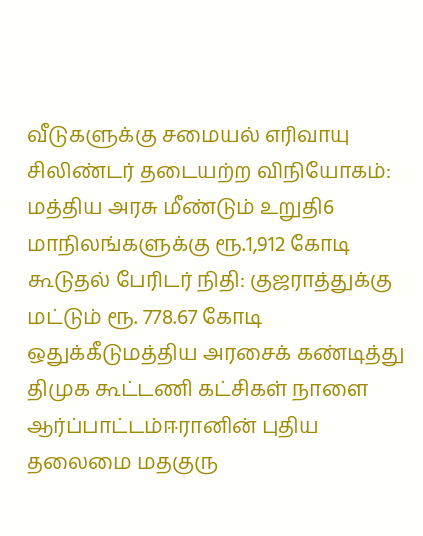வீடுகளுக்கு சமையல் எரிவாயு சிலிண்டர் தடையற்ற விநியோகம்: மத்திய அரசு மீண்டும் உறுதி6 மாநிலங்களுக்கு ரூ.1,912 கோடி கூடுதல் பேரிடர் நிதி: குஜராத்துக்கு மட்டும் ரூ. 778.67 கோடி ஒதுக்கீடுமத்திய அரசைக் கண்டித்து திமுக கூட்டணி கட்சிகள் நாளை ஆர்ப்பாட்டம்ஈரானின் புதிய தலைமை மதகுரு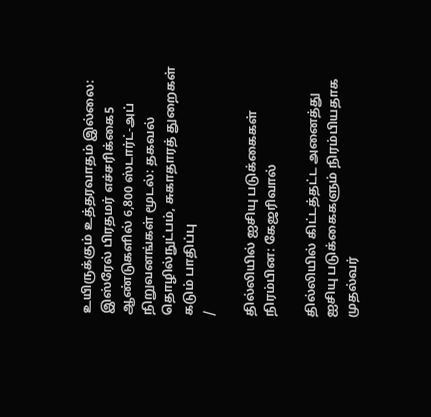உயிருக்கும் உத்தரவாதம் இல்லை: இஸ்ரேல் பிரதமர் எச்சரிக்கை5 ஆண்டுகளில் 6,800 ஸ்டார்ட்-அப் நிறுவனங்கள் மூடல்: தகவல் தொழில்நுட்பம், சுகாதாரத் துறைகள் கடும் பாதிப்பு
/

தில்லியில் ஐசியு படுக்கைகள் நிரம்பின: கேஜரிவால்

தில்லியில் கிட்டத்தட்ட அனைத்து ஐசியு படுக்கைகளும் நிரம்பியதாக முதல்வர்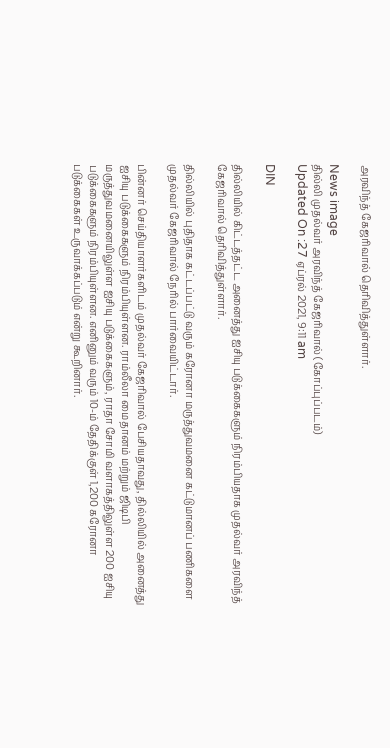அரவிந்த் கேஜரிவால் தெரிவித்துள்ளார்.

News image
தில்லி முதல்வர் அரவிந்த் கேஜரிவால் (கோப்புப்படம்)
Updated On :27 ஏப்ரல் 2021, 9:11 am

DIN

தில்லியில் கிட்டத்தட்ட அனைத்து ஐசியு படுக்கைகளும் நிரம்பியதாக முதல்வர் அரவிந்த் கேஜரிவால் தெரிவித்துள்ளார்.

தில்லியில் புதிதாக கட்டப்பட்டு வரும் கரோனா மருத்துவமனை கட்டுமானப் பணிகளை முதல்வர் கேஜரிவால் நேரில் பார்வையிட்டார்.

பின்னர் செய்தியாளர்களிடம் முதல்வர் கேஜரிவால் பேசியதாவது, தில்லியில் அனைத்து ஐசியு படுக்கைகளும் நிரம்பியுள்ளன. ராம்லீலா மைதானம் மற்றும் ஜிடிபி மருத்துவமனையிலுள்ள ஐசியு படுக்கைகளும், ராதா சோமி வளாகத்திலுள்ள 200 ஐசியு படுக்கைகளும் நிரம்பியுள்ளன. எனினும் வரும் 10-ம் தேதிக்குள் 1,200 கரோனா படுக்கைகள் உருவாக்கப்படும் என்று கூறினார்.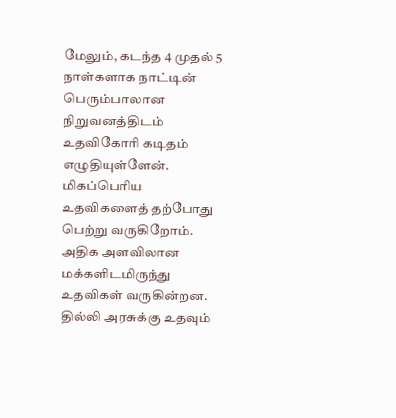மேலும், கடந்த 4 முதல் 5 நாள்களாக நாட்டின் பெரும்பாலான நிறுவனத்திடம் உதவிகோரி கடிதம் எழுதியுள்ளேன். மிகப்பெரிய உதவிகளைத் தற்போது பெற்று வருகிறோம். அதிக அளவிலான மக்களிடமிருந்து உதவிகள் வருகின்றன. தில்லி அரசுக்கு உதவும்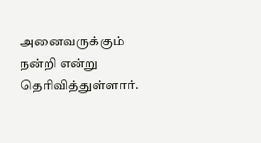அனைவருக்கும் நன்றி என்று தெரிவித்துள்ளார்.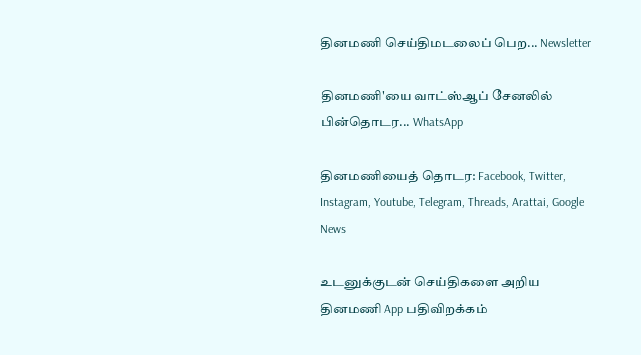தினமணி செய்திமடலைப் பெற... Newsletter

தினமணி'யை வாட்ஸ்ஆப் சேனலில் பின்தொடர... WhatsApp

தினமணியைத் தொடர: Facebook, Twitter, Instagram, Youtube, Telegram, Threads, Arattai, Google News

உடனுக்குடன் செய்திகளை அறிய தினமணி App பதிவிறக்கம்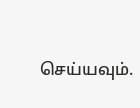செய்யவும்.